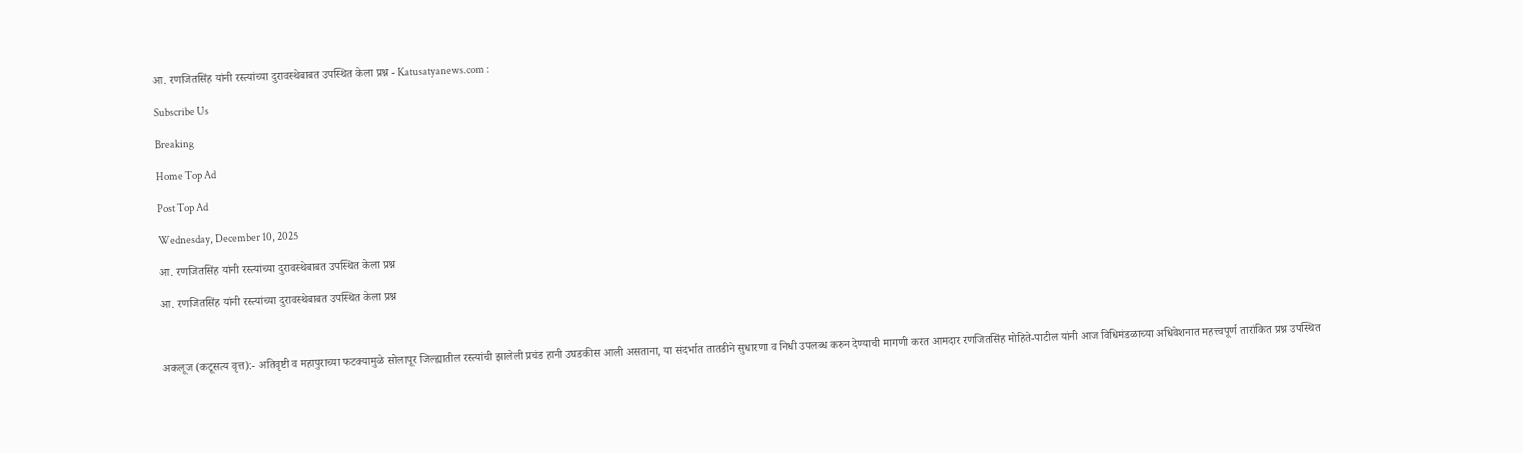आ. रणजितसिंह यांनी रस्त्यांच्या दुरावस्थेबाबत उपस्थित केला प्रश्न - Katusatyanews.com :

Subscribe Us

Breaking

Home Top Ad

Post Top Ad

Wednesday, December 10, 2025

आ. रणजितसिंह यांनी रस्त्यांच्या दुरावस्थेबाबत उपस्थित केला प्रश्न

आ. रणजितसिंह यांनी रस्त्यांच्या दुरावस्थेबाबत उपस्थित केला प्रश्न



अकलूज (कटूसत्य वृत्त):- अतिवृष्टी व महापुराच्या फटक्यामुळे सोलापूर जिल्ह्यातील रस्त्यांची झालेली प्रचंड हानी उघडकीस आली असताना, या संदर्भात तातडीने सुधारणा व निधी उपलब्ध करुन देण्याची मागणी करत आमदार रणजितसिंह मोहिते-पाटील यांनी आज विधिमंडळाच्या अधिवेशनात महत्त्वपूर्ण तारांकित प्रश्न उपस्थित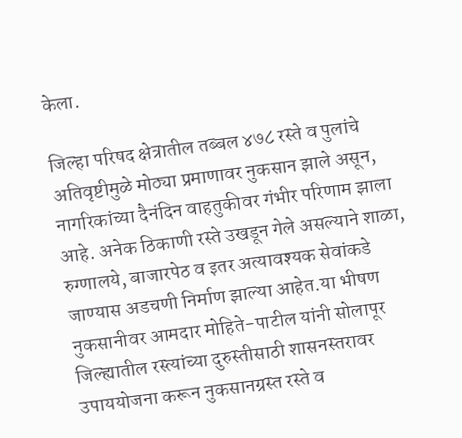केला.

जिल्हा परिषद क्षेत्रातील तब्बल ४७८ रस्ते व पुलांचे अतिवृष्टीमुळे मोठ्या प्रमाणावर नुकसान झाले असून, नागरिकांच्या दैनंदिन वाहतुकीवर गंभीर परिणाम झाला आहे. अनेक ठिकाणी रस्ते उखडून गेले असल्याने शाळा, रुग्णालये, बाजारपेठ व इतर अत्यावश्यक सेवांकडे जाण्यास अडचणी निर्माण झाल्या आहेत.या भीषण नुकसानीवर आमदार मोहिते-पाटील यांनी सोलापूर जिल्ह्यातील रस्त्यांच्या दुरुस्तीसाठी शासनस्तरावर उपाययोजना करून नुकसानग्रस्त रस्ते व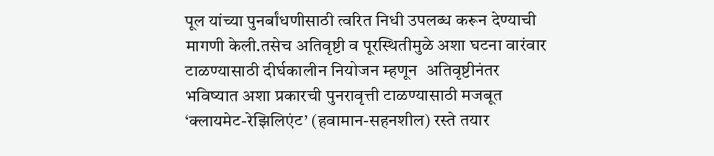पूल यांच्या पुनर्बांधणीसाठी त्वरित निधी उपलब्ध करून देण्याची मागणी केली.तसेच अतिवृष्टी व पूरस्थितीमुळे अशा घटना वारंवार टाळण्यासाठी दीर्घकालीन नियोजन म्हणून  अतिवृष्टीनंतर भविष्यात अशा प्रकारची पुनरावृत्ती टाळण्यासाठी मजबूत ‘क्लायमेट-रेझिलिएंट’ (हवामान-सहनशील) रस्ते तयार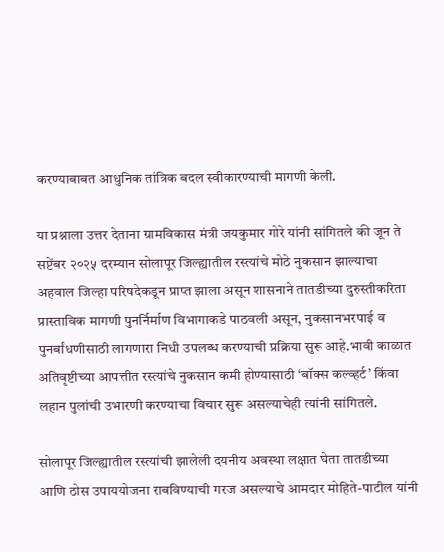करण्याबाबत आधुनिक तांत्रिक बदल स्वीकारण्याची मागणी केली.

या प्रश्नाला उत्तर देताना ग्रामविकास मंत्री जयकुमार गोरे यांनी सांगितले की जून ते सप्टेंबर २०२५ दरम्यान सोलापूर जिल्ह्यातील रस्त्यांचे मोठे नुकसान झाल्याचा अहवाल जिल्हा परिषदेकडून प्राप्त झाला असून शासनाने तातडीच्या दुरुस्तीकरिता प्रास्ताविक मागणी पुनर्निर्माण विभागाकडे पाठवली असून, नुकसानभरपाई व पुनर्बांधणीसाठी लागणारा निधी उपलब्ध करण्याची प्रक्रिया सुरू आहे.भावी काळात अतिवृष्टीच्या आपत्तीत रस्त्यांचे नुकसान कमी होण्यासाठी ‘बॉक्स कल्व्हर्ट’ किंवा लहान पुलांची उभारणी करण्याचा विचार सुरू असल्याचेही त्यांनी सांगितले.

सोलापूर जिल्ह्यातील रस्त्यांची झालेली दयनीय अवस्था लक्षात घेता तातडीच्या आणि ठोस उपाययोजना राबविण्याची गरज असल्याचे आमदार मोहिते-पाटील यांनी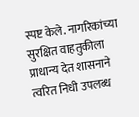स्पष्ट केले. नागरिकांच्या सुरक्षित वाहतुकीला प्राधान्य देत शासनाने त्वरित निधी उपलब्ध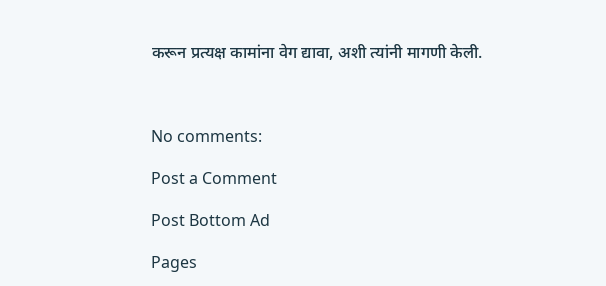करून प्रत्यक्ष कामांना वेग द्यावा, अशी त्यांनी मागणी केली.



No comments:

Post a Comment

Post Bottom Ad

Pages